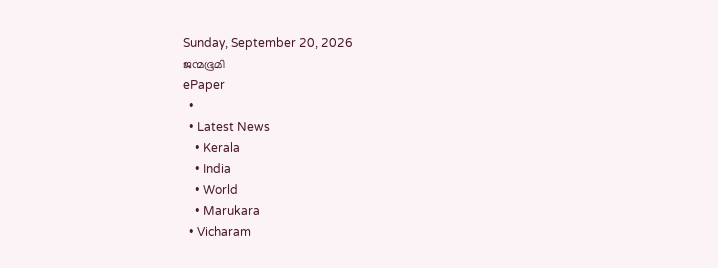Sunday, September 20, 2026
ജന്മഭൂമി
ePaper
  •
  • Latest News
    • Kerala
    • India
    • World
    • Marukara
  • Vicharam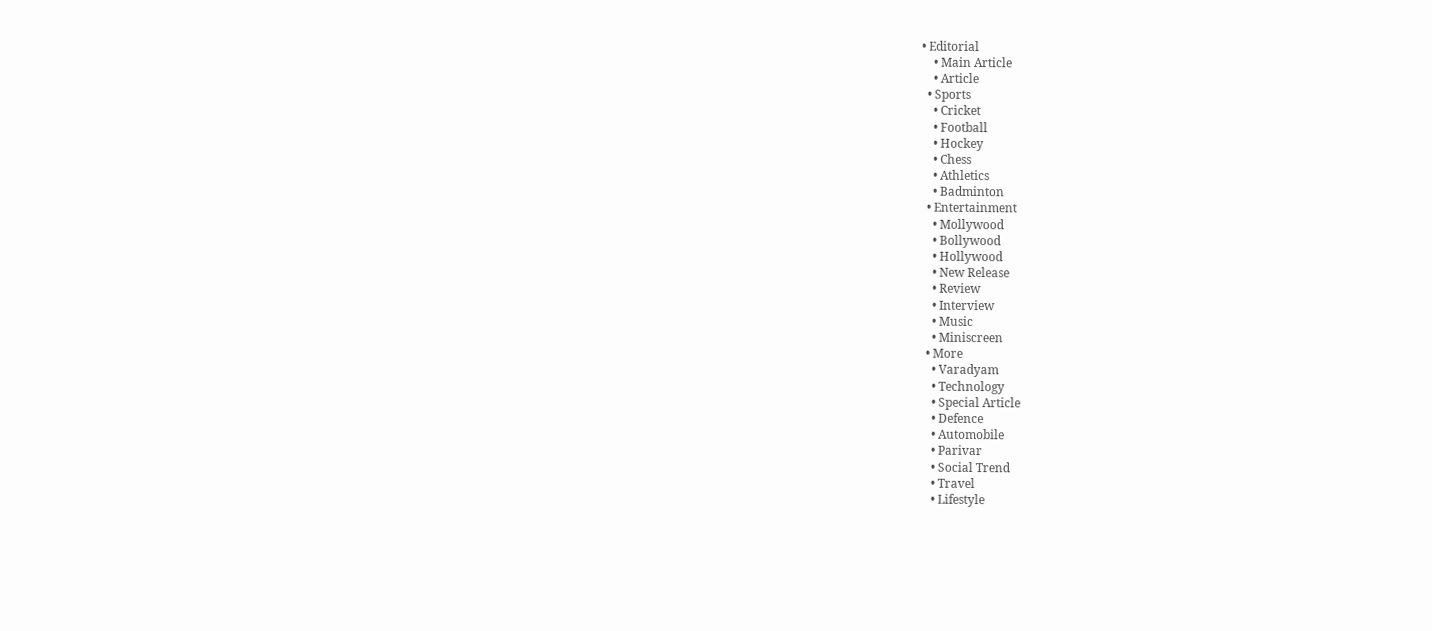• Editorial
    • Main Article
    • Article
  • Sports
    • Cricket
    • Football
    • Hockey
    • Chess
    • Athletics
    • Badminton
  • Entertainment
    • Mollywood
    • Bollywood
    • Hollywood
    • New Release
    • Review
    • Interview
    • Music
    • Miniscreen
  • More
    • Varadyam
    • Technology
    • Special Article
    • Defence
    • Automobile
    • Parivar
    • Social Trend
    • Travel
    • Lifestyle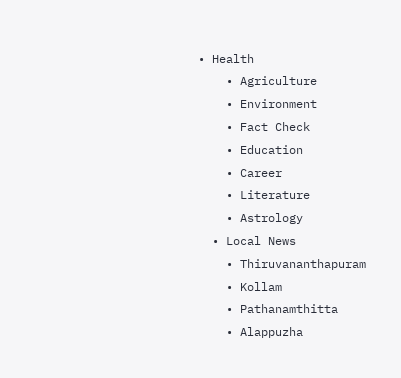• Health
    • Agriculture
    • Environment
    • Fact Check
    • Education
    • Career
    • Literature
    • Astrology
  • Local News
    • Thiruvananthapuram
    • Kollam
    • Pathanamthitta
    • Alappuzha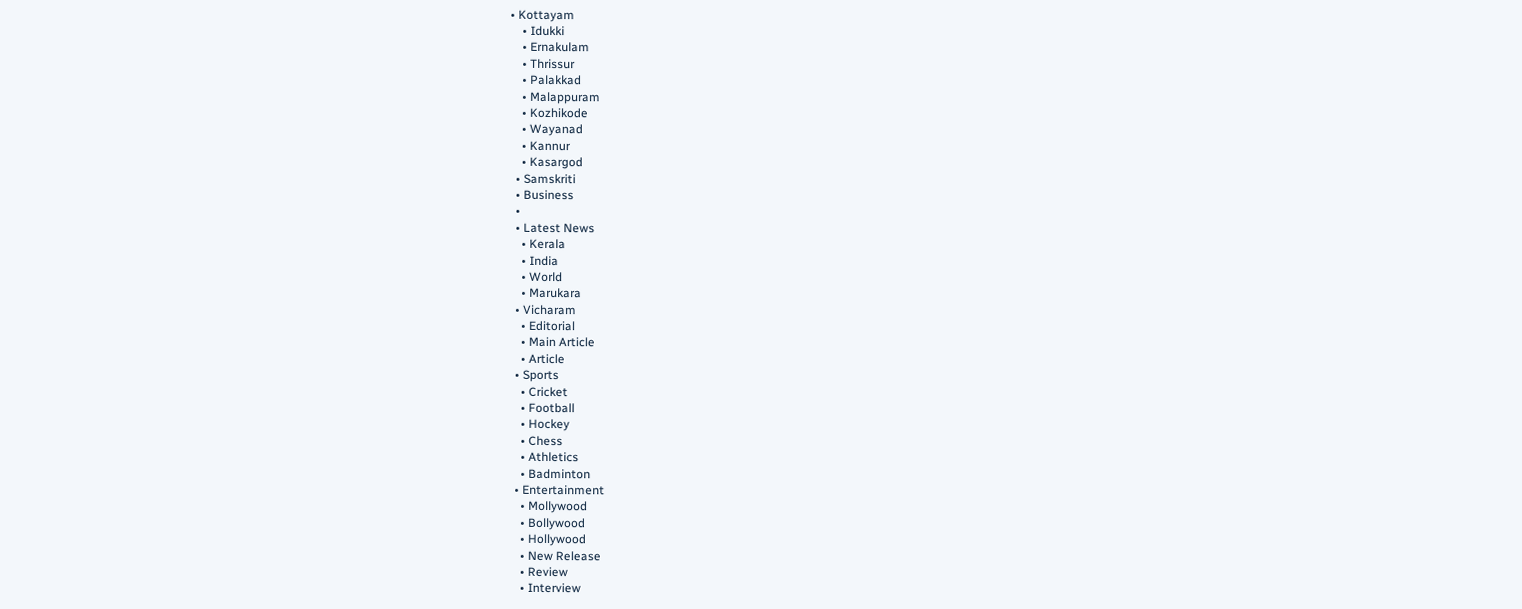• Kottayam
    • Idukki
    • Ernakulam
    • Thrissur
    • Palakkad
    • Malappuram
    • Kozhikode
    • Wayanad
    • Kannur
    • Kasargod
  • Samskriti
  • Business
  •
  • Latest News
    • Kerala
    • India
    • World
    • Marukara
  • Vicharam
    • Editorial
    • Main Article
    • Article
  • Sports
    • Cricket
    • Football
    • Hockey
    • Chess
    • Athletics
    • Badminton
  • Entertainment
    • Mollywood
    • Bollywood
    • Hollywood
    • New Release
    • Review
    • Interview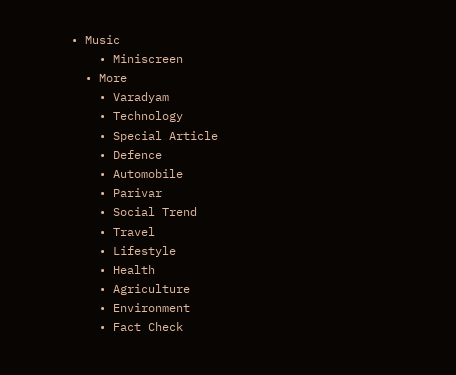• Music
    • Miniscreen
  • More
    • Varadyam
    • Technology
    • Special Article
    • Defence
    • Automobile
    • Parivar
    • Social Trend
    • Travel
    • Lifestyle
    • Health
    • Agriculture
    • Environment
    • Fact Check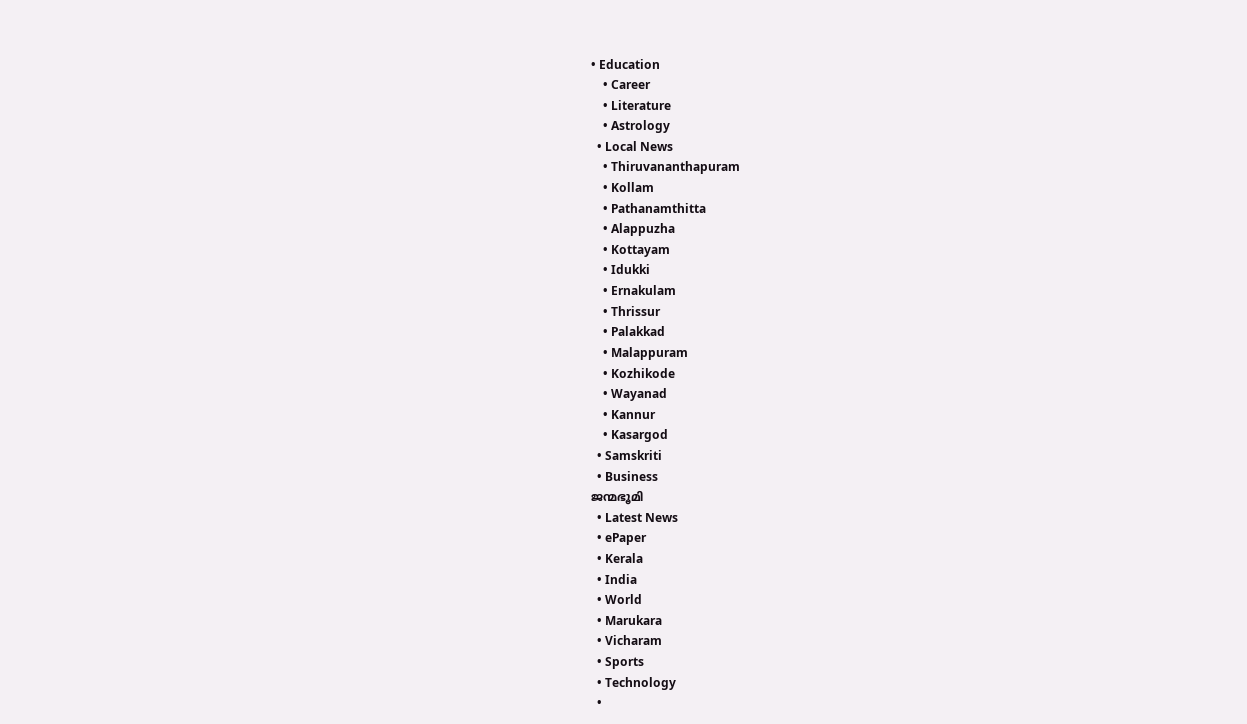• Education
    • Career
    • Literature
    • Astrology
  • Local News
    • Thiruvananthapuram
    • Kollam
    • Pathanamthitta
    • Alappuzha
    • Kottayam
    • Idukki
    • Ernakulam
    • Thrissur
    • Palakkad
    • Malappuram
    • Kozhikode
    • Wayanad
    • Kannur
    • Kasargod
  • Samskriti
  • Business
ജന്മഭൂമി
  • Latest News
  • ePaper
  • Kerala
  • India
  • World
  • Marukara
  • Vicharam
  • Sports
  • Technology
  •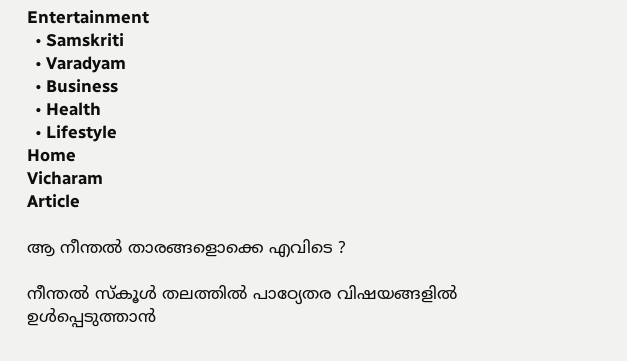Entertainment
  • Samskriti
  • Varadyam
  • Business
  • Health
  • Lifestyle
Home
Vicharam
Article

ആ നീന്തല്‍ താരങ്ങളൊക്കെ എവിടെ ?

നീന്തല്‍ സ്‌കൂള്‍ തലത്തില്‍ പാഠ്യേതര വിഷയങ്ങളില്‍ ഉള്‍പ്പെടുത്താന്‍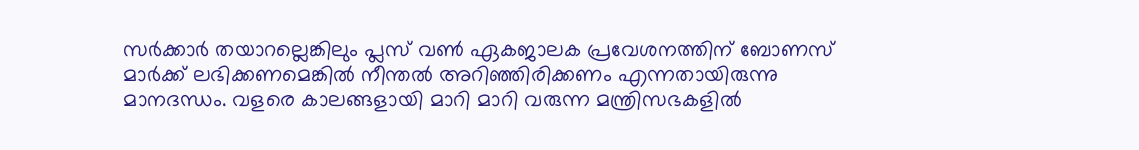സര്‍ക്കാര്‍ തയാറല്ലെങ്കിലും പ്ലസ് വണ്‍ ഏകജാലക പ്രവേശനത്തിന് ബോണസ് മാര്‍ക്ക് ലഭിക്കണമെങ്കില്‍ നീന്തല്‍ അറിഞ്ഞിരിക്കണം എന്നതായിരുന്നു മാനദന്ധം. വളരെ കാലങ്ങളായി മാറി മാറി വരുന്ന മന്ത്രിസഭകളില്‍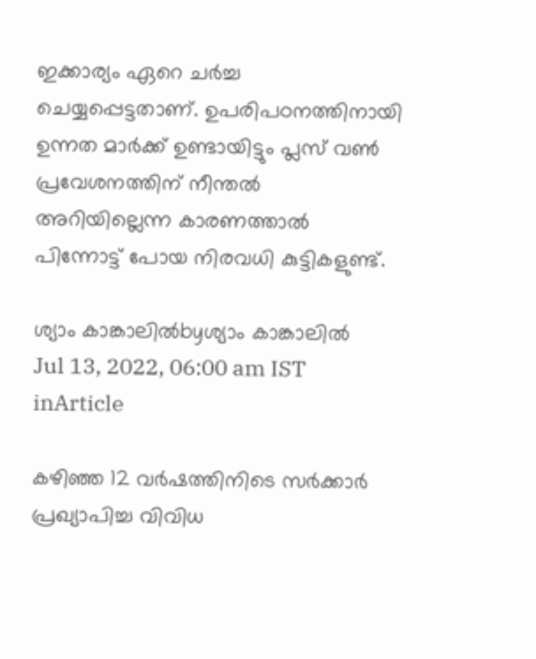ഇക്കാര്യം ഏറെ ചര്‍ച്ച ചെയ്യപ്പെട്ടതാണ്. ഉപരിപഠനത്തിനായി ഉന്നത മാര്‍ക്ക് ഉണ്ടായിട്ടും പ്ലസ് വണ്‍ പ്രവേശനത്തിന് നീന്തല്‍ അറിയില്ലെന്ന കാരണത്താല്‍ പിന്നോട്ട് പോയ നിരവധി കുട്ടികളുണ്ട്.

ശ്യാം കാങ്കാലില്‍byശ്യാം കാങ്കാലില്‍
Jul 13, 2022, 06:00 am IST
inArticle

കഴിഞ്ഞ 12 വര്‍ഷത്തിനിടെ സര്‍ക്കാര്‍ പ്രഖ്യാപിച്ച വിവിധ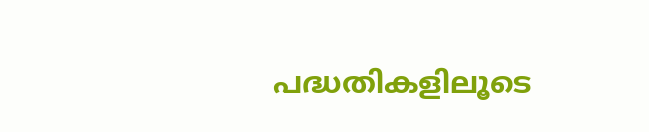പദ്ധതികളിലൂടെ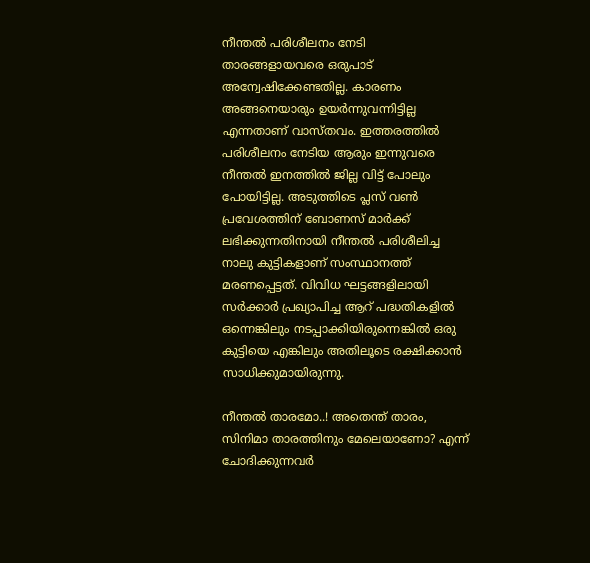നീന്തല്‍ പരിശീലനം നേടി താരങ്ങളായവരെ ഒരുപാട് അന്വേഷിക്കേണ്ടതില്ല. കാരണം അങ്ങനെയാരും ഉയര്‍ന്നുവന്നിട്ടില്ല എന്നതാണ് വാസ്തവം. ഇത്തരത്തില്‍ പരിശീലനം നേടിയ ആരും ഇന്നുവരെ നീന്തല്‍ ഇനത്തില്‍ ജില്ല വിട്ട് പോലും പോയിട്ടില്ല. അടുത്തിടെ പ്ലസ് വണ്‍ പ്രവേശത്തിന് ബോണസ് മാര്‍ക്ക് ലഭിക്കുന്നതിനായി നീന്തല്‍ പരിശീലിച്ച നാലു കുട്ടികളാണ് സംസ്ഥാനത്ത് മരണപ്പെട്ടത്. വിവിധ ഘട്ടങ്ങളിലായി സര്‍ക്കാര്‍ പ്രഖ്യാപിച്ച ആറ് പദ്ധതികളില്‍ ഒന്നെങ്കിലും നടപ്പാക്കിയിരുന്നെങ്കില്‍ ഒരു കുട്ടിയെ എങ്കിലും അതിലൂടെ രക്ഷിക്കാന്‍ സാധിക്കുമായിരുന്നു.

നീന്തല്‍ താരമോ..! അതെന്ത് താരം, സിനിമാ താരത്തിനും മേലെയാണോ? എന്ന് ചോദിക്കുന്നവര്‍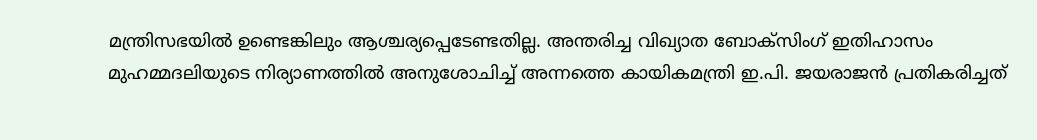മന്ത്രിസഭയില്‍ ഉണ്ടെങ്കിലും ആശ്ചര്യപ്പെടേണ്ടതില്ല. അന്തരിച്ച വിഖ്യാത ബോക്സിംഗ് ഇതിഹാസം മുഹമ്മദലിയുടെ നിര്യാണത്തില്‍ അനുശോചിച്ച് അന്നത്തെ കായികമന്ത്രി ഇ.പി. ജയരാജന്‍ പ്രതികരിച്ചത്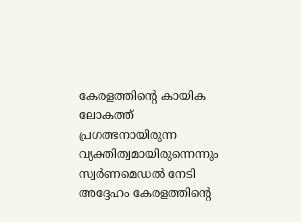കേരളത്തിന്റെ കായിക ലോകത്ത് പ്രഗത്ഭനായിരുന്ന വ്യക്തിത്വമായിരുന്നെന്നും സ്വര്‍ണമെഡല്‍ നേടി അദ്ദേഹം കേരളത്തിന്റെ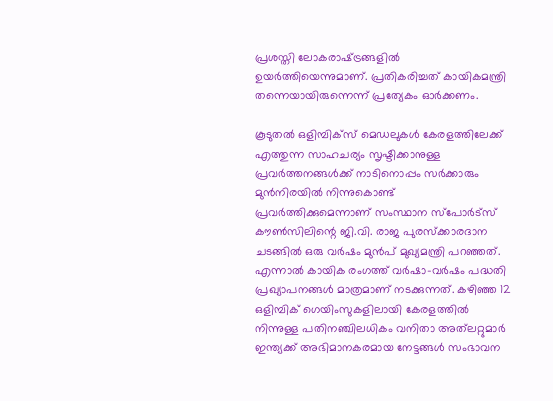പ്രശസ്തി ലോകരാഷ്‌ട്രങ്ങളില്‍ ഉയര്‍ത്തിയെന്നുമാണ്. പ്രതികരിച്ചത് കായികമന്ത്രി തന്നെയായിരുന്നെന്ന് പ്രത്യേകം ഓര്‍ക്കണം.

കൂടുതല്‍ ഒളിമ്പിക്‌സ് മെഡലുകള്‍ കേരളത്തിലേക്ക് എത്തുന്ന സാഹചര്യം സൃഷ്ടിക്കാനുള്ള പ്രവര്‍ത്തനങ്ങള്‍ക്ക് നാടിനൊപ്പം സര്‍ക്കാരും മുന്‍നിരയില്‍ നിന്നുകൊണ്ട് പ്രവര്‍ത്തിക്കുമെന്നാണ് സംസ്ഥാന സ്‌പോര്‍ട്‌സ് കൗണ്‍സിലിന്റെ ജി.വി. രാജ പുരസ്‌ക്കാരദാന ചടങ്ങില്‍ ഒരു വര്‍ഷം മുന്‍പ് മുഖ്യമന്ത്രി പറഞ്ഞത്. എന്നാല്‍ കായിക രംഗത്ത് വര്‍ഷാ-വര്‍ഷം പദ്ധതി പ്രഖ്യാപനങ്ങള്‍ മാത്രമാണ് നടക്കുന്നത്. കഴിഞ്ഞ 12 ഒളിമ്പിക് ഗെയിംസുകളിലായി കേരളത്തില്‍ നിന്നുള്ള പതിനഞ്ചിലധികം വനിതാ അത്‌ലറ്റുമാര്‍ ഇന്ത്യക്ക് അഭിമാനകരമായ നേട്ടങ്ങള്‍ സംഭാവന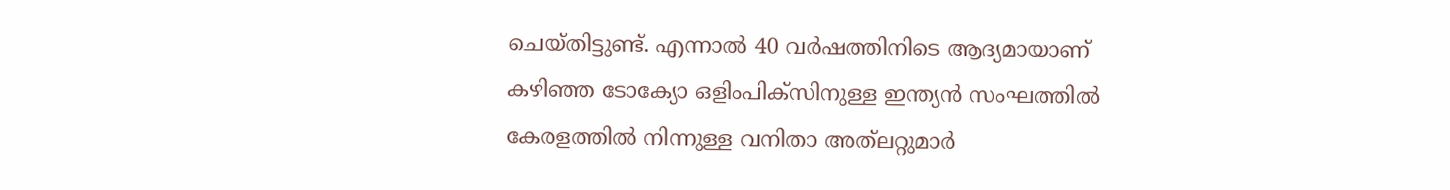ചെയ്തിട്ടുണ്ട്. എന്നാല്‍ 40 വര്‍ഷത്തിനിടെ ആദ്യമായാണ് കഴിഞ്ഞ ടോക്യോ ഒളിംപിക്സിനുള്ള ഇന്ത്യന്‍ സംഘത്തില്‍ കേരളത്തില്‍ നിന്നുള്ള വനിതാ അത്‌ലറ്റുമാര്‍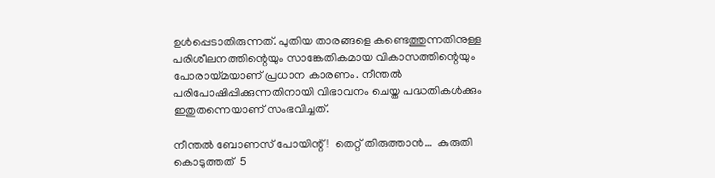ഉള്‍പ്പെടാതിരുന്നത്. പുതിയ താരങ്ങളെ കണ്ടെത്തുന്നതിനുള്ള പരിശീലനത്തിന്റെയും സാങ്കേതികമായ വികാസത്തിന്റെയും പോരായ്‌മയാണ് പ്രധാന കാരണം. നീന്തല്‍ പരിപോഷിപ്പിക്കുന്നതിനായി വിഭാവനം ചെയ്ത പദ്ധതികള്‍ക്കും ഇതുതന്നെയാണ് സംഭവിച്ചത്.

നീന്തല്‍ ബോണസ് പോയിന്റ് !  തെറ്റ് തിരുത്താന്‍…  കുരുതി കൊടുത്തത്  5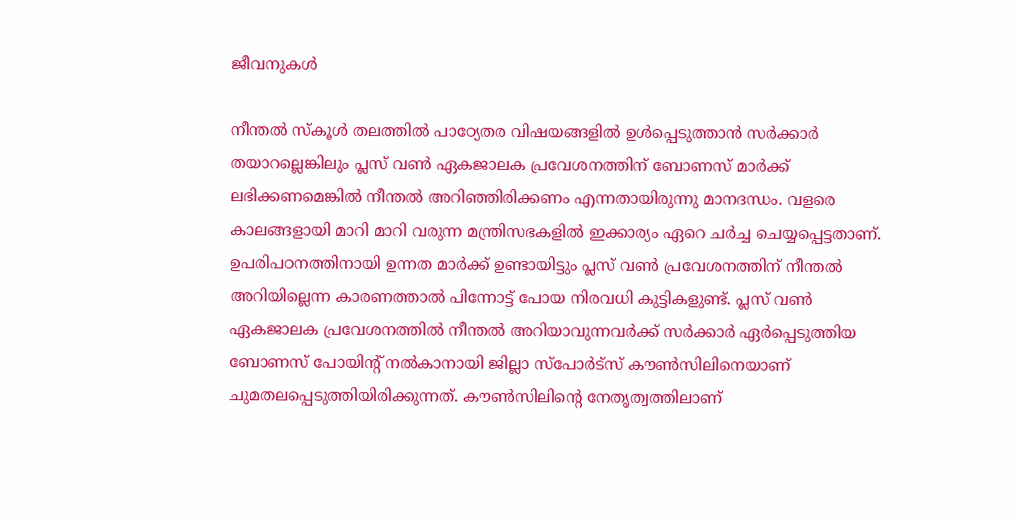ജീവനുകള്‍

നീന്തല്‍ സ്‌കൂള്‍ തലത്തില്‍ പാഠ്യേതര വിഷയങ്ങളില്‍ ഉള്‍പ്പെടുത്താന്‍ സര്‍ക്കാര്‍ തയാറല്ലെങ്കിലും പ്ലസ് വണ്‍ ഏകജാലക പ്രവേശനത്തിന് ബോണസ് മാര്‍ക്ക് ലഭിക്കണമെങ്കില്‍ നീന്തല്‍ അറിഞ്ഞിരിക്കണം എന്നതായിരുന്നു മാനദന്ധം. വളരെ കാലങ്ങളായി മാറി മാറി വരുന്ന മന്ത്രിസഭകളില്‍ ഇക്കാര്യം ഏറെ ചര്‍ച്ച ചെയ്യപ്പെട്ടതാണ്. ഉപരിപഠനത്തിനായി ഉന്നത മാര്‍ക്ക് ഉണ്ടായിട്ടും പ്ലസ് വണ്‍ പ്രവേശനത്തിന് നീന്തല്‍ അറിയില്ലെന്ന കാരണത്താല്‍ പിന്നോട്ട് പോയ നിരവധി കുട്ടികളുണ്ട്. പ്ലസ് വണ്‍ ഏകജാലക പ്രവേശനത്തില്‍ നീന്തല്‍ അറിയാവുന്നവര്‍ക്ക് സര്‍ക്കാര്‍ ഏര്‍പ്പെടുത്തിയ ബോണസ് പോയിന്റ് നല്‍കാനായി ജില്ലാ സ്പോര്‍ട്സ് കൗണ്‍സിലിനെയാണ് ചുമതലപ്പെടുത്തിയിരിക്കുന്നത്. കൗണ്‍സിലിന്റെ നേതൃത്വത്തിലാണ്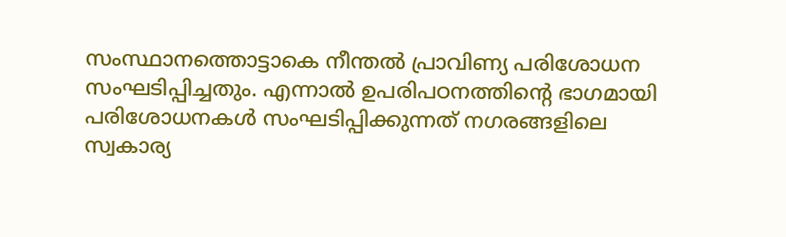സംസ്ഥാനത്തൊട്ടാകെ നീന്തല്‍ പ്രാവിണ്യ പരിശോധന സംഘടിപ്പിച്ചതും. എന്നാല്‍ ഉപരിപഠനത്തിന്റെ ഭാഗമായി പരിശോധനകള്‍ സംഘടിപ്പിക്കുന്നത് നഗരങ്ങളിലെ സ്വകാര്യ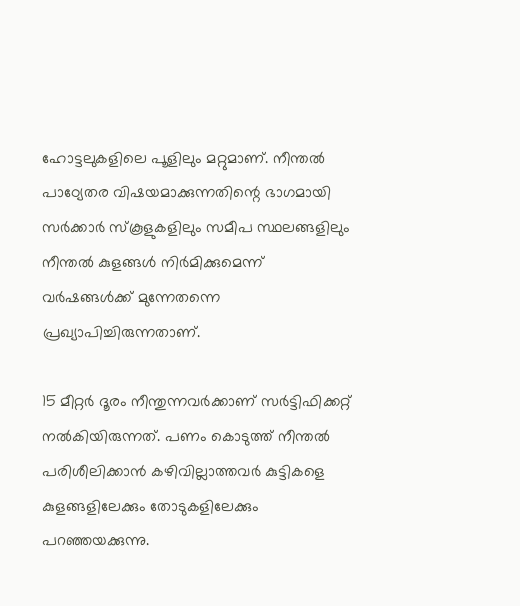ഹോട്ടലുകളിലെ പൂളിലും മറ്റുമാണ്. നീന്തല്‍ പാഠ്യേതര വിഷയമാക്കുന്നതിന്റെ ഭാഗമായി സര്‍ക്കാര്‍ സ്‌കൂളുകളിലും സമീപ സ്ഥലങ്ങളിലും നീന്തല്‍ കുളങ്ങള്‍ നിര്‍മിക്കുമെന്ന് വര്‍ഷങ്ങള്‍ക്ക് മുന്നേതന്നെ പ്രഖ്യാപിച്ചിരുന്നതാണ്.

15 മീറ്റര്‍ ദൂരം നീന്തുന്നവര്‍ക്കാണ് സര്‍ട്ടിഫിക്കറ്റ് നല്‍കിയിരുന്നത്. പണം കൊടുത്ത് നീന്തല്‍ പരിശീലിക്കാന്‍ കഴിവില്ലാത്തവര്‍ കുട്ടികളെ കുളങ്ങളിലേക്കും തോടുകളിലേക്കും പറഞ്ഞയക്കുന്നു.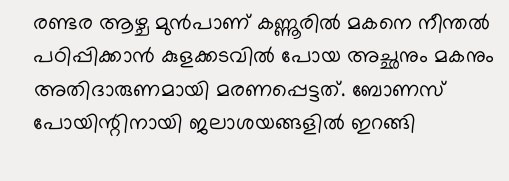രണ്ടര ആഴ്ച മുന്‍പാണ് കണ്ണൂരില്‍ മകനെ നീന്തല്‍ പഠിപ്പിക്കാന്‍ കുളക്കടവില്‍ പോയ അച്ഛനും മകനും അതിദാരുണമായി മരണപ്പെട്ടത്. ബോണസ് പോയിന്റിനായി ജലാശയങ്ങളില്‍ ഇറങ്ങി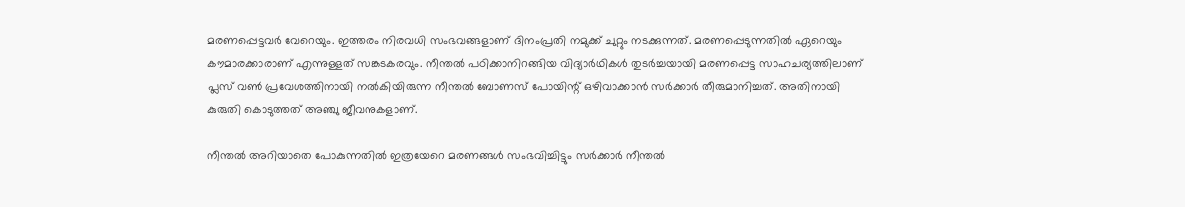മരണപ്പെട്ടവര്‍ വേറെയും. ഇത്തരം നിരവധി സംഭവങ്ങളാണ് ദിനംപ്രതി നമുക്ക് ചുറ്റും നടക്കുന്നത്. മരണപ്പെടുന്നതില്‍ ഏറെയും കൗമാരക്കാരാണ് എന്നുള്ളത് സങ്കടകരവും. നീന്തല്‍ പഠിക്കാനിറങ്ങിയ വിദ്യാര്‍ഥികള്‍ തുടര്‍ച്ചയായി മരണപ്പെട്ട സാഹചര്യത്തിലാണ് പ്ലസ് വണ്‍ പ്രവേശത്തിനായി നല്‍കിയിരുന്ന നീന്തല്‍ ബോണസ് പോയിന്റ് ഒഴിവാക്കാന്‍ സര്‍ക്കാര്‍ തീരുമാനിച്ചത്. അതിനായി കുരുതി കൊടുത്തത് അഞ്ചു ജീവനുകളാണ്.

നീന്തല്‍ അറിയാതെ പോകുന്നതില്‍ ഇത്രയേറെ മരണങ്ങള്‍ സംഭവിച്ചിട്ടും സര്‍ക്കാര്‍ നീന്തല്‍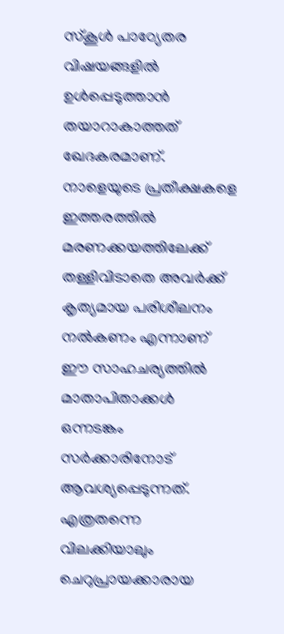സ്‌കൂള്‍ പാഠ്യേതര വിഷയങ്ങളില്‍ ഉള്‍പ്പെടുത്താന്‍ തയാറാകാത്തത് ഖേദകരമാണ്. നാളെയുടെ പ്രതീക്ഷകളെ ഇത്തരത്തില്‍ മരണക്കയത്തിലേക്ക് തള്ളിവിടാതെ അവര്‍ക്ക് കൃത്യമായ പരിശീലനം നല്‍കണം എന്നാണ് ഈ സാഹചര്യത്തില്‍ മാതാപിതാക്കള്‍ ഒന്നടങ്കം സര്‍ക്കാരിനോട് ആവശ്യപ്പെടുന്നത്. എത്രതന്നെ വിലക്കിയാലും ചെറുപ്രായക്കാരായ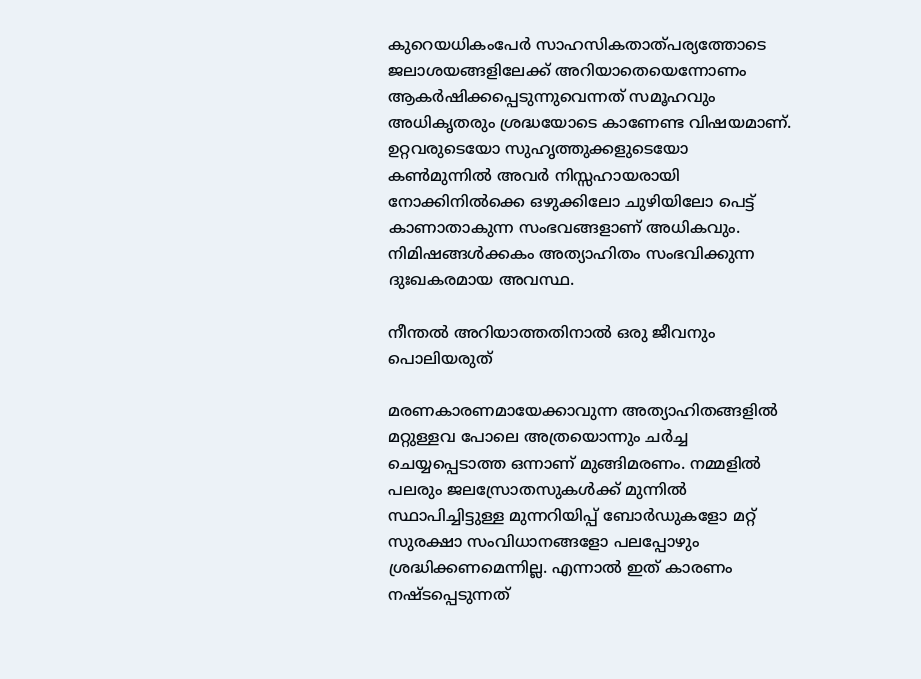കുറെയധികംപേര്‍ സാഹസികതാത്പര്യത്തോടെ ജലാശയങ്ങളിലേക്ക് അറിയാതെയെന്നോണം ആകര്‍ഷിക്കപ്പെടുന്നുവെന്നത് സമൂഹവും അധികൃതരും ശ്രദ്ധയോടെ കാണേണ്ട വിഷയമാണ്. ഉറ്റവരുടെയോ സുഹൃത്തുക്കളുടെയോ കണ്‍മുന്നില്‍ അവര്‍ നിസ്സഹായരായി നോക്കിനില്‍ക്കെ ഒഴുക്കിലോ ചുഴിയിലോ പെട്ട് കാണാതാകുന്ന സംഭവങ്ങളാണ് അധികവും. നിമിഷങ്ങള്‍ക്കകം അത്യാഹിതം സംഭവിക്കുന്ന ദുഃഖകരമായ അവസ്ഥ.

നീന്തല്‍ അറിയാത്തതിനാല്‍ ഒരു ജീവനും പൊലിയരുത്

മരണകാരണമായേക്കാവുന്ന അത്യാഹിതങ്ങളില്‍ മറ്റുള്ളവ പോലെ അത്രയൊന്നും ചര്‍ച്ച ചെയ്യപ്പെടാത്ത ഒന്നാണ് മുങ്ങിമരണം. നമ്മളില്‍ പലരും ജലസ്രോതസുകള്‍ക്ക് മുന്നില്‍ സ്ഥാപിച്ചിട്ടുള്ള മുന്നറിയിപ്പ് ബോര്‍ഡുകളോ മറ്റ് സുരക്ഷാ സംവിധാനങ്ങളോ പലപ്പോഴും ശ്രദ്ധിക്കണമെന്നില്ല. എന്നാല്‍ ഇത് കാരണം നഷ്ടപ്പെടുന്നത്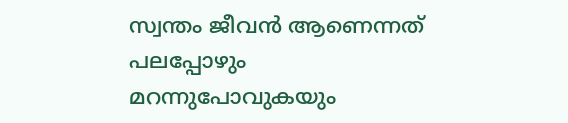സ്വന്തം ജീവന്‍ ആണെന്നത് പലപ്പോഴും മറന്നുപോവുകയും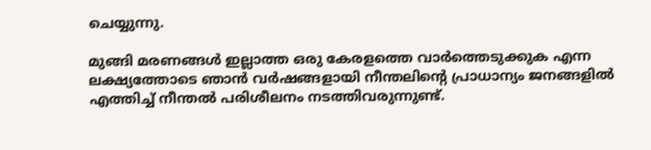ചെയ്യുന്നു.

മുങ്ങി മരണങ്ങള്‍ ഇല്ലാത്ത ഒരു കേരളത്തെ വാര്‍ത്തെടുക്കുക എന്ന ലക്ഷ്യത്തോടെ ഞാന്‍ വര്‍ഷങ്ങളായി നീന്തലിന്റെ പ്രാധാന്യം ജനങ്ങളില്‍ എത്തിച്ച് നീന്തല്‍ പരിശീലനം നടത്തിവരുന്നുണ്ട്.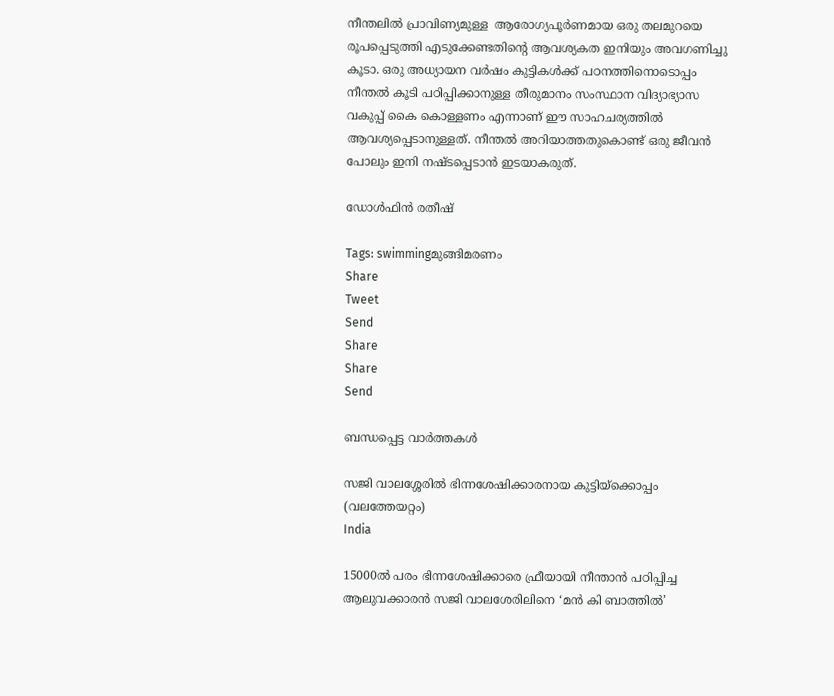നീന്തലില്‍ പ്രാവിണ്യമുള്ള  ആരോഗ്യപൂര്‍ണമായ ഒരു തലമുറയെ രൂപപ്പെടുത്തി എടുക്കേണ്ടതിന്റെ ആവശ്യകത ഇനിയും അവഗണിച്ചു കൂടാ. ഒരു അധ്യായന വര്‍ഷം കുട്ടികള്‍ക്ക് പഠനത്തിനൊടൊപ്പം നീന്തല്‍ കൂടി പഠിപ്പിക്കാനുള്ള തീരുമാനം സംസ്ഥാന വിദ്യാഭ്യാസ വകുപ്പ് കൈ കൊള്ളണം എന്നാണ് ഈ സാഹചര്യത്തില്‍ ആവശ്യപ്പെടാനുള്ളത്. നീന്തല്‍ അറിയാത്തതുകൊണ്ട് ഒരു ജീവന്‍ പോലും ഇനി നഷ്ടപ്പെടാന്‍ ഇടയാകരുത്.

ഡോള്‍ഫിന്‍ രതീഷ്

Tags: swimmingമുങ്ങിമരണം
Share
Tweet
Send
Share
Share
Send

ബന്ധപ്പെട്ട വാര്‍ത്തകള്‍

സജി വാലശ്ശേരില്‍ ഭിന്നശേഷിക്കാരനായ കുട്ടിയ്ക്കൊപ്പം (വലത്തേയറ്റം)
India

15000ല്‍ പരം ഭിന്നശേഷിക്കാരെ ഫ്രീയായി നീന്താന്‍ പഠിപ്പിച്ച ആലുവക്കാരന്‍ സജി വാലശേരിലിനെ ‘മൻ കി ബാത്തിൽ’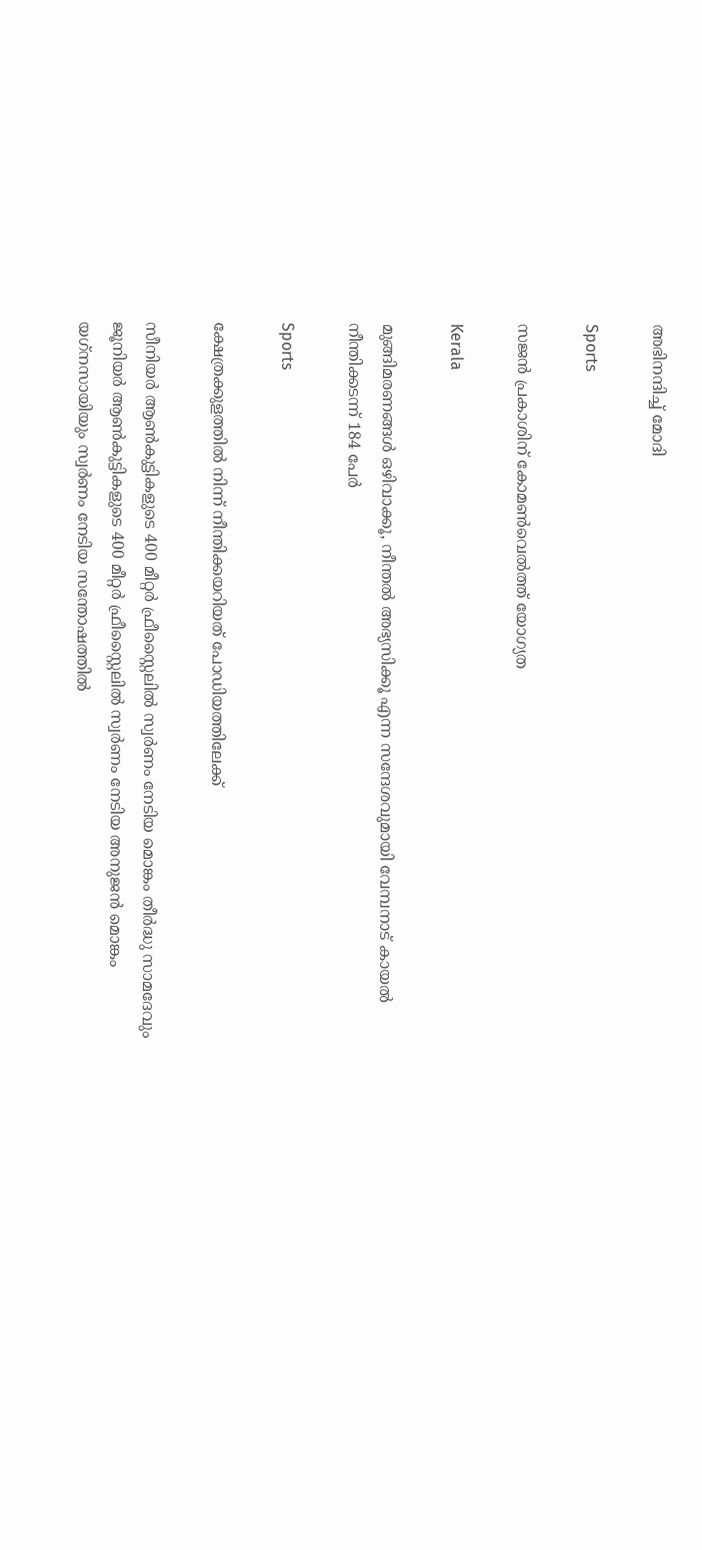അഭിനന്ദിച്ച് മോദി

Sports

സജന്‍ പ്രകാശിന് കോമണ്‍വെല്‍ത്ത് യോഗ്യത

Kerala

മുങ്ങിമരണങ്ങള്‍ ഒഴിവാക്കൂ, നീന്തല്‍ അഭ്യസിക്കൂ എന്ന സന്ദേശവുമായി വേമ്പനാട് കായല്‍ നീന്തിക്കടന്ന് 184 പേര്‍

Sports

ക്ഷേത്രക്കുളത്തില്‍ നിന്ന് നീന്തിക്കയറിയത് പോഡിയത്തിലേക്ക്

സീനിയര്‍ ആണ്‍കുട്ടികളുടെ 400 മീറ്റര്‍ ഫ്രീസ്റ്റൈലില്‍ സ്വര്‍ണം നേടിയ മൊങ്കം തീര്‍ദ്ധു സാമദേവും ജൂനിയര്‍ ആണ്‍കുട്ടികളുടെ 400 മീറ്റര്‍ ഫ്രീസ്റ്റൈലില്‍ സ്വര്‍ണം നേടിയ അനുജന്‍ മൊങ്കം യഗ്‌നസായിയും സ്വര്‍ണം നേടിയ സന്തോഷത്തില്‍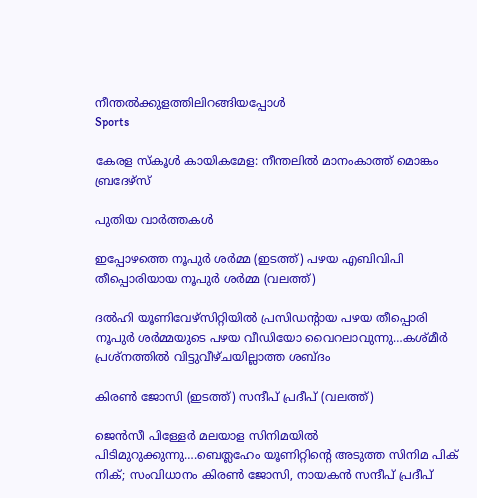നീന്തല്‍ക്കുളത്തിലിറങ്ങിയപ്പോള്‍
Sports

കേരള സ്‌കൂള്‍ കായികമേള: നീന്തലില്‍ മാനംകാത്ത് മൊങ്കം ബ്രദേഴ്‌സ്

പുതിയ വാര്‍ത്തകള്‍

ഇപ്പോഴത്തെ നൂപുര്‍ ശര്‍മ്മ (ഇടത്ത്) പഴയ എബിവിപി തീപ്പൊരിയായ നൂപുര്‍ ശര്‍മ്മ (വലത്ത്)

ദല്‍ഹി യൂണിവേഴ്സിറ്റിയില്‍ പ്രസിഡന്‍റായ പഴയ തീപ്പൊരി നൂപുര്‍ ശര്‍മ്മയുടെ പഴയ വീഡിയോ വൈറലാവുന്നു…കശ്മീര്‍ പ്രശ്നത്തില്‍ വിട്ടുവീഴ്ചയില്ലാത്ത ശബ്ദം

കിരണ്‍ ജോസി (ഇടത്ത്) സന്ദീപ് പ്രദീപ് (വലത്ത്)

ജെന്‍സീ പിള്ളേര്‍ മലയാള സിനിമയില്‍ പിടിമുറുക്കുന്നു….ബെത്ലഹേം യൂണിറ്റിന്റെ അടുത്ത സിനിമ പിക് നിക്; സംവിധാനം കിരണ്‍ ജോസി, നായകന്‍ സന്ദീപ് പ്രദീപ്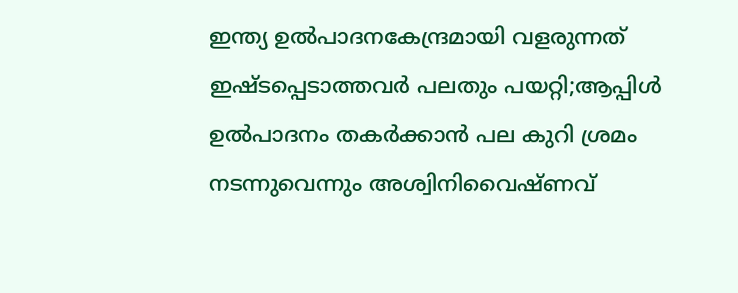ഇന്ത്യ ഉല്‍പാദനകേന്ദ്രമായി വളരുന്നത് ഇഷ്ടപ്പെടാത്തവര്‍ പലതും പയറ്റി;ആപ്പിള്‍ ഉല്‍പാദനം തകര്‍ക്കാന്‍ പല കുറി ശ്രമം നടന്നുവെന്നും അശ്വിനിവൈഷ്ണവ്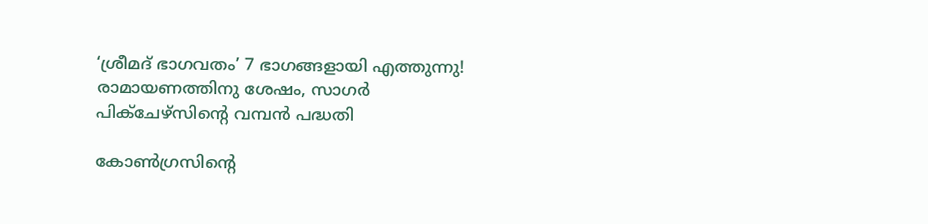‘ശ്രീമദ് ഭാഗവതം’ 7 ഭാഗങ്ങളായി എത്തുന്നു! രാമായണത്തിനു ശേഷം, സാഗർ പിക്ചേഴ്സിന്റെ വമ്പൻ പദ്ധതി

കോണ്‍ഗ്രസിന്‍റെ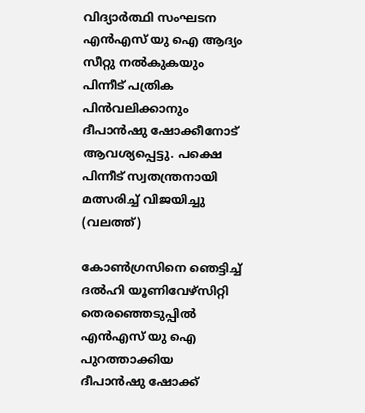വിദ്യാര്‍ത്ഥി സംഘടന എന്‍എസ് യു ഐ ആദ്യം സീറ്റു നല്‍കുകയും പിന്നീട് പത്രിക പിന്‍വലിക്കാനും ദീപാന്‍ഷു ഷോക്കീനോട് ആവശ്യപ്പെട്ടു. പക്ഷെ പിന്നീട് സ്വതന്ത്രനായി മത്സരിച്ച് വിജയിച്ചു (വലത്ത്)

കോണ്‍ഗ്രസിനെ ഞെട്ടിച്ച് ദല്‍ഹി യൂണിവേഴ്സിറ്റി തെരഞ്ഞെടുപ്പില്‍ എന്‍എസ് യു ഐ പുറത്താക്കിയ ദീപാൻഷു ഷോക്ക്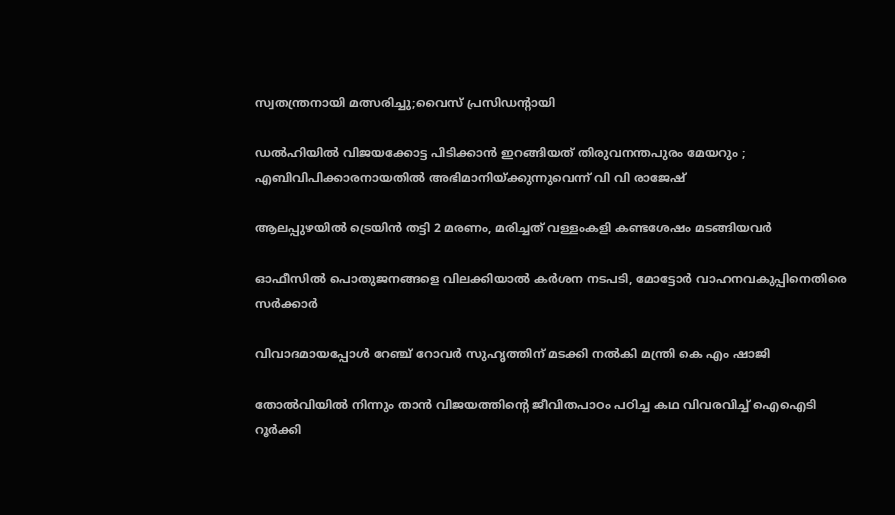സ്വതന്ത്രനായി മത്സരിച്ചു;വൈസ് പ്രസിഡന്‍റായി

ഡൽഹിയിൽ വിജയക്കോട്ട പിടിക്കാൻ ഇറങ്ങിയത് തിരുവനന്തപുരം മേയറും ; എബിവിപിക്കാരനായതിൽ അഭിമാനിയ്‌ക്കുന്നുവെന്ന് വി വി രാജേഷ്

ആലപ്പുഴയില്‍ ട്രെയിന്‍ തട്ടി 2 മരണം, മരിച്ചത് വള്ളംകളി കണ്ടശേഷം മടങ്ങിയവര്‍

ഓഫീസില്‍ പൊതുജനങ്ങളെ വിലക്കിയാല്‍ കര്‍ശന നടപടി, മോട്ടോര്‍ വാഹനവകുപ്പിനെതിരെ സര്‍ക്കാര്‍

വിവാദമായപ്പോള്‍ റേഞ്ച് റോവര്‍ സുഹൃത്തിന് മടക്കി നല്‍കി മന്ത്രി കെ എം ഷാജി

തോല്‍വിയില്‍ നിന്നും താന്‍ വിജയത്തിന്റെ ജീവിതപാഠം പഠിച്ച കഥ വിവരവിച്ച് ഐഐടി റൂർക്കി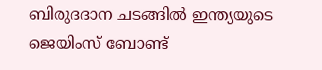ബിരുദദാന ചടങ്ങിൽ ഇന്ത്യയുടെ ജെയിംസ് ബോണ്ട്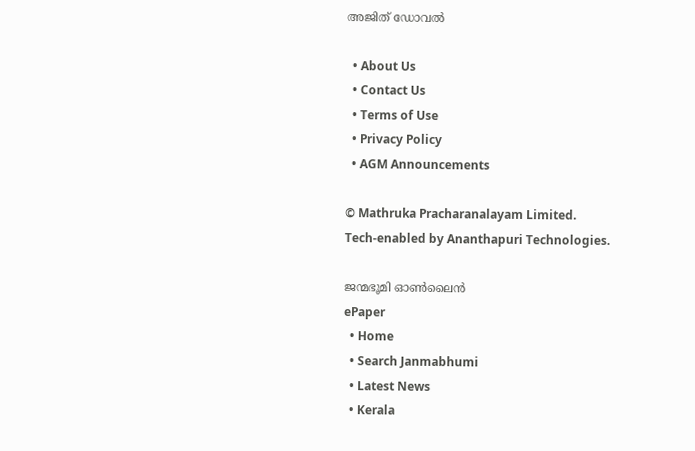അജിത് ഡോവല്‍

  • About Us
  • Contact Us
  • Terms of Use
  • Privacy Policy
  • AGM Announcements

© Mathruka Pracharanalayam Limited.
Tech-enabled by Ananthapuri Technologies.

ജന്മഭൂമി ഓണ്‍ലൈന്‍
ePaper
  • Home
  • Search Janmabhumi
  • Latest News
  • Kerala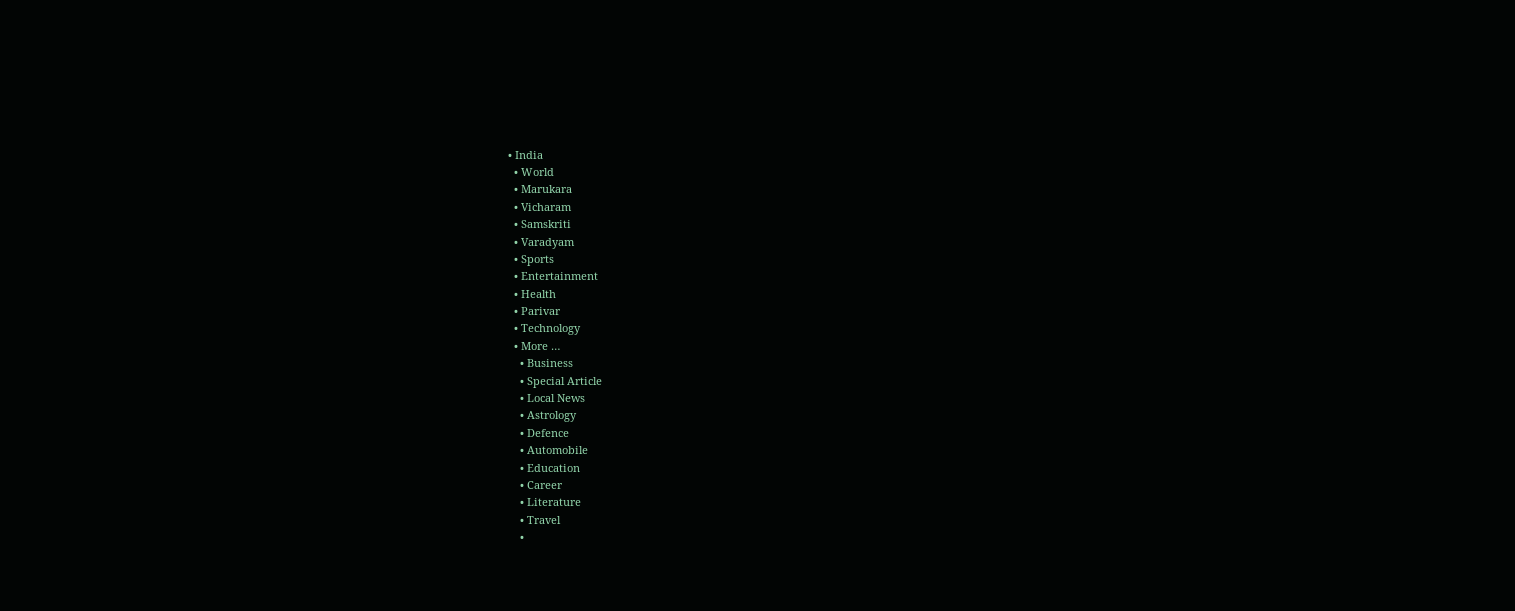• India
  • World
  • Marukara
  • Vicharam
  • Samskriti
  • Varadyam
  • Sports
  • Entertainment
  • Health
  • Parivar
  • Technology
  • More …
    • Business
    • Special Article
    • Local News
    • Astrology
    • Defence
    • Automobile
    • Education
    • Career
    • Literature
    • Travel
    •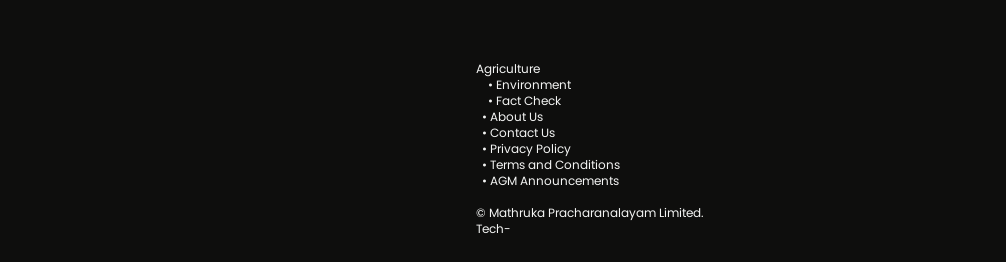Agriculture
    • Environment
    • Fact Check
  • About Us
  • Contact Us
  • Privacy Policy
  • Terms and Conditions
  • AGM Announcements

© Mathruka Pracharanalayam Limited.
Tech-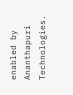enabled by Ananthapuri Technologies.